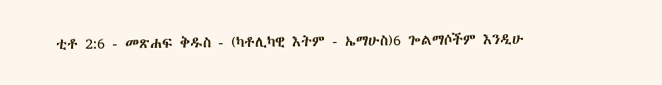ቲቶ 2:6 - መጽሐፍ ቅዱስ - (ካቶሊካዊ እትም - ኤማሁስ)6 ጐልማሶችም እንዲሁ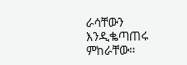ራሳቸውን እንዲቈጣጠሩ ምከራቸው።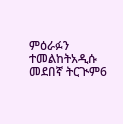ምዕራፉን ተመልከትአዲሱ መደበኛ ትርጒም6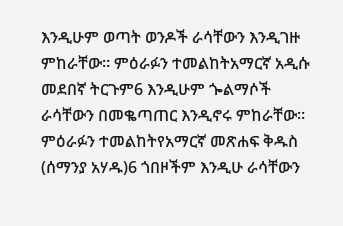እንዲሁም ወጣት ወንዶች ራሳቸውን እንዲገዙ ምከራቸው። ምዕራፉን ተመልከትአማርኛ አዲሱ መደበኛ ትርጉም6 እንዲሁም ጐልማሶች ራሳቸውን በመቈጣጠር እንዲኖሩ ምከራቸው። ምዕራፉን ተመልከትየአማርኛ መጽሐፍ ቅዱስ (ሰማንያ አሃዱ)6 ጎበዞችም እንዲሁ ራሳቸውን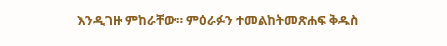እንዲገዙ ምከራቸው። ምዕራፉን ተመልከትመጽሐፍ ቅዱስ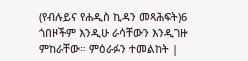(የብሉይና የሐዲስ ኪዳን መጻሕፍት)6 ጎበዞችም እንዲሁ ራሳቸውን እንዲገዙ ምከራቸው። ምዕራፉን ተመልከት |